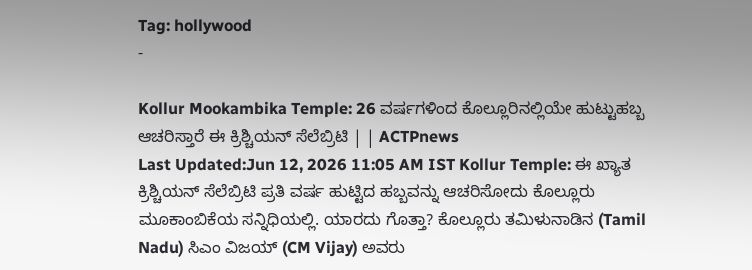Tag: hollywood
-

Kollur Mookambika Temple: 26 ವರ್ಷಗಳಿಂದ ಕೊಲ್ಲೂರಿನಲ್ಲಿಯೇ ಹುಟ್ಟುಹಬ್ಬ ಆಚರಿಸ್ತಾರೆ ಈ ಕ್ರಿಶ್ಚಿಯನ್ ಸೆಲೆಬ್ರಿಟಿ | | ACTPnews
Last Updated:Jun 12, 2026 11:05 AM IST Kollur Temple: ಈ ಖ್ಯಾತ ಕ್ರಿಶ್ಚಿಯನ್ ಸೆಲೆಬ್ರಿಟಿ ಪ್ರತಿ ವರ್ಷ ಹುಟ್ಟಿದ ಹಬ್ಬವನ್ನು ಆಚರಿಸೋದು ಕೊಲ್ಲೂರು ಮೂಕಾಂಬಿಕೆಯ ಸನ್ನಿಧಿಯಲ್ಲಿ. ಯಾರದು ಗೊತ್ತಾ? ಕೊಲ್ಲೂರು ತಮಿಳುನಾಡಿನ (Tamil Nadu) ಸಿಎಂ ವಿಜಯ್ (CM Vijay) ಅವರು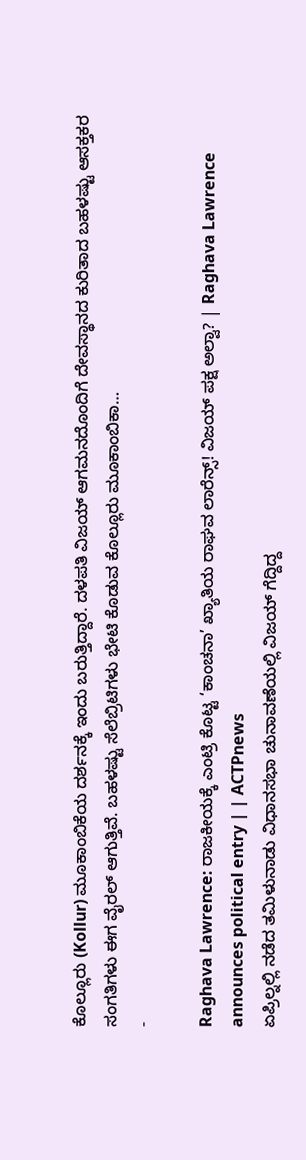ಕೊಲ್ಲೂರು (Kollur) ಮೂಕಾಂಬಿಕೆಯ ದರ್ಶನಕ್ಕೆ ಇಂದು ಬರುತ್ತಿದ್ದಾರೆ. ದಳಪತಿ ವಿಜಯ್ ಆಗಮನದೊಂದಿಗೆ ದೇವಸ್ಥಾನದ ಕುರಿತಾದ ಬಹಳಷ್ಟು ಆಸಕ್ತಕರ ಸಂಗತಿಗಳು ಈಗ ವೈರಲ್ ಆಗುತ್ತಿವೆ. ಬಹಳಷ್ಟು ಸೆಲೆಬ್ರಿಟಿಗಳು ಭೇಟಿ ಕೊಡುವ ಕೊಲ್ಲೂರು ಮೂಕಾಂಬಿಕಾ…
-

Raghava Lawrence: ರಾಜಕೀಯಕ್ಕೆ ಎಂಟ್ರಿ ಕೊಟ್ಟ ‘ಕಾಂಚನಾ’ ಖ್ಯಾತಿಯ ರಾಘವ ಲಾರೆನ್ಸ್! ವಿಜಯ್ ಪಕ್ಷ ಅಲ್ವಾ? | Raghava Lawrence announces political entry | | ACTPnews
ಏಪ್ರಿಲ್ನಲ್ಲಿ ನಡೆದ ತಮಿಳುನಾಡು ವಿಧಾನಸಭಾ ಚುನಾವಣೆಯಲ್ಲಿ ವಿಜಯ್ ಗೆದ್ದಿದ್ದ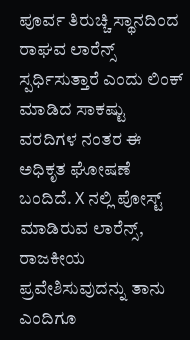ಪೂರ್ವ ತಿರುಚ್ಚಿ ಸ್ಥಾನದಿಂದ ರಾಘವ ಲಾರೆನ್ಸ್ ಸ್ಪರ್ಧಿಸುತ್ತಾರೆ ಎಂದು ಲಿಂಕ್ ಮಾಡಿದ ಸಾಕಷ್ಟು ವರದಿಗಳ ನಂತರ ಈ ಅಧಿಕೃತ ಘೋಷಣೆ ಬಂದಿದೆ. X ನಲ್ಲಿ ಪೋಸ್ಟ್ ಮಾಡಿರುವ ಲಾರೆನ್ಸ್, ರಾಜಕೀಯ ಪ್ರವೇಶಿಸುವುದನ್ನು ತಾನು ಎಂದಿಗೂ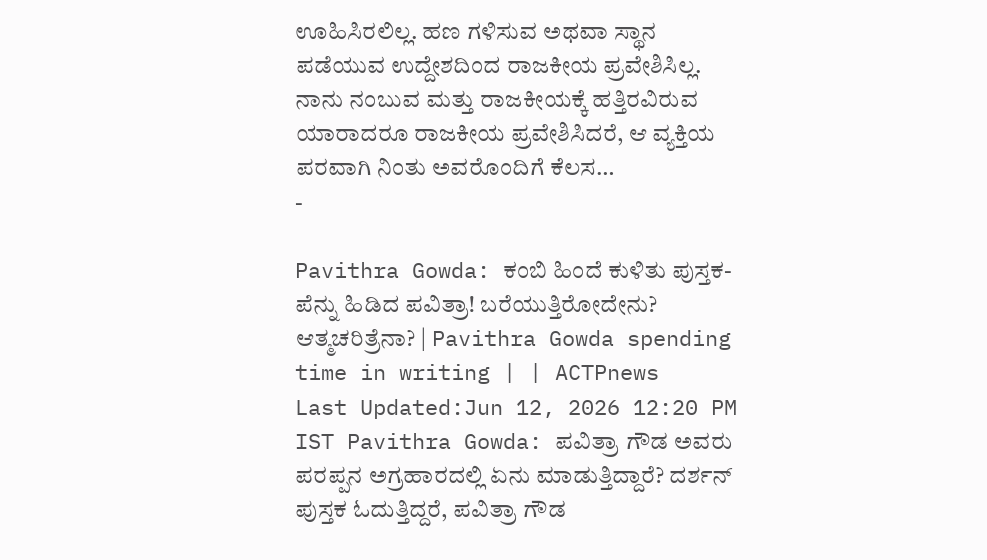ಊಹಿಸಿರಲಿಲ್ಲ. ಹಣ ಗಳಿಸುವ ಅಥವಾ ಸ್ಥಾನ ಪಡೆಯುವ ಉದ್ದೇಶದಿಂದ ರಾಜಕೀಯ ಪ್ರವೇಶಿಸಿಲ್ಲ. ನಾನು ನಂಬುವ ಮತ್ತು ರಾಜಕೀಯಕ್ಕೆ ಹತ್ತಿರವಿರುವ ಯಾರಾದರೂ ರಾಜಕೀಯ ಪ್ರವೇಶಿಸಿದರೆ, ಆ ವ್ಯಕ್ತಿಯ ಪರವಾಗಿ ನಿಂತು ಅವರೊಂದಿಗೆ ಕೆಲಸ…
-

Pavithra Gowda: ಕಂಬಿ ಹಿಂದೆ ಕುಳಿತು ಪುಸ್ತಕ-ಪೆನ್ನು ಹಿಡಿದ ಪವಿತ್ರಾ! ಬರೆಯುತ್ತಿರೋದೇನು? ಆತ್ಮಚರಿತ್ರೆನಾ? | Pavithra Gowda spending time in writing | | ACTPnews
Last Updated:Jun 12, 2026 12:20 PM IST Pavithra Gowda: ಪವಿತ್ರಾ ಗೌಡ ಅವರು ಪರಪ್ಪನ ಅಗ್ರಹಾರದಲ್ಲಿ ಏನು ಮಾಡುತ್ತಿದ್ದಾರೆ? ದರ್ಶನ್ ಪುಸ್ತಕ ಓದುತ್ತಿದ್ದರೆ, ಪವಿತ್ರಾ ಗೌಡ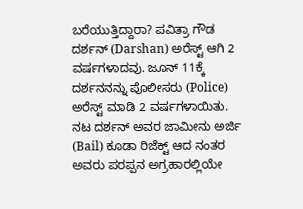ಬರೆಯುತ್ತಿದ್ದಾರಾ? ಪವಿತ್ರಾ ಗೌಡ ದರ್ಶನ್ (Darshan) ಅರೆಸ್ಟ್ ಆಗಿ 2 ವರ್ಷಗಳಾದವು. ಜೂನ್ 11ಕ್ಕೆ ದರ್ಶನನನ್ನು ಪೊಲೀಸರು (Police) ಅರೆಸ್ಟ್ ಮಾಡಿ 2 ವರ್ಷಗಳಾಯಿತು. ನಟ ದರ್ಶನ್ ಅವರ ಜಾಮೀನು ಅರ್ಜಿ (Bail) ಕೂಡಾ ರಿಜೆಕ್ಟ್ ಆದ ನಂತರ ಅವರು ಪರಪ್ಪನ ಅಗ್ರಹಾರಲ್ಲಿಯೇ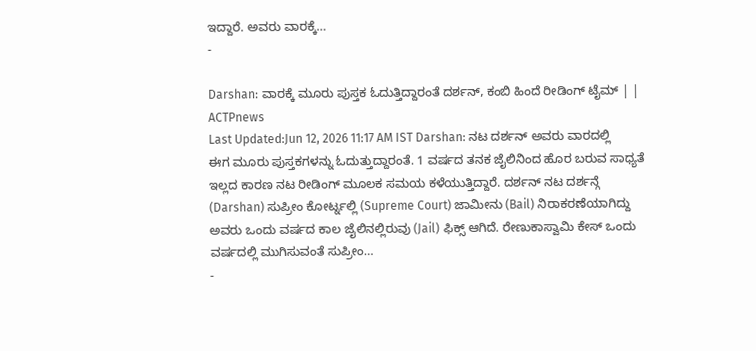ಇದ್ದಾರೆ. ಅವರು ವಾರಕ್ಕೆ…
-

Darshan: ವಾರಕ್ಕೆ ಮೂರು ಪುಸ್ತಕ ಓದುತ್ತಿದ್ದಾರಂತೆ ದರ್ಶನ್, ಕಂಬಿ ಹಿಂದೆ ರೀಡಿಂಗ್ ಟೈಮ್ | | ACTPnews
Last Updated:Jun 12, 2026 11:17 AM IST Darshan: ನಟ ದರ್ಶನ್ ಅವರು ವಾರದಲ್ಲಿ ಈಗ ಮೂರು ಪುಸ್ತಕಗಳನ್ನು ಓದುತ್ತುದ್ದಾರಂತೆ. 1 ವರ್ಷದ ತನಕ ಜೈಲಿನಿಂದ ಹೊರ ಬರುವ ಸಾಧ್ಯತೆ ಇಲ್ಲದ ಕಾರಣ ನಟ ರೀಡಿಂಗ್ ಮೂಲಕ ಸಮಯ ಕಳೆಯುತ್ತಿದ್ದಾರೆ. ದರ್ಶನ್ ನಟ ದರ್ಶನ್ಗೆ (Darshan) ಸುಪ್ರೀಂ ಕೋರ್ಟ್ನಲ್ಲಿ (Supreme Court) ಜಾಮೀನು (Bail) ನಿರಾಕರಣೆಯಾಗಿದ್ದು ಅವರು ಒಂದು ವರ್ಷದ ಕಾಲ ಜೈಲಿನಲ್ಲಿರುವು (Jail) ಫಿಕ್ಸ್ ಆಗಿದೆ. ರೇಣುಕಾಸ್ವಾಮಿ ಕೇಸ್ ಒಂದು ವರ್ಷದಲ್ಲಿ ಮುಗಿಸುವಂತೆ ಸುಪ್ರೀಂ…
-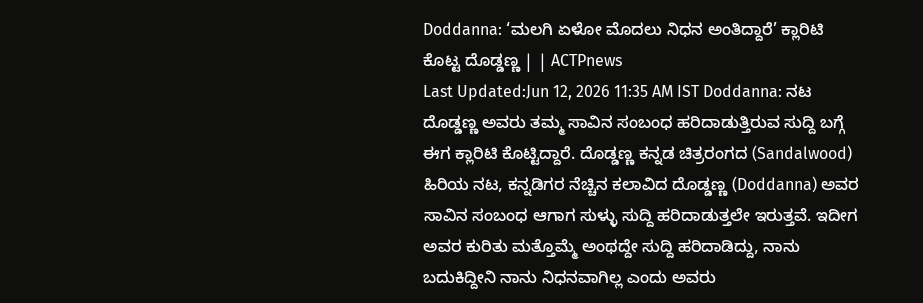Doddanna: ‘ಮಲಗಿ ಏಳೋ ಮೊದಲು ನಿಧನ ಅಂತಿದ್ದಾರೆ’ ಕ್ಲಾರಿಟಿ ಕೊಟ್ಟ ದೊಡ್ಡಣ್ಣ | | ACTPnews
Last Updated:Jun 12, 2026 11:35 AM IST Doddanna: ನಟ ದೊಡ್ಡಣ್ಣ ಅವರು ತಮ್ಮ ಸಾವಿನ ಸಂಬಂಧ ಹರಿದಾಡುತ್ತಿರುವ ಸುದ್ದಿ ಬಗ್ಗೆ ಈಗ ಕ್ಲಾರಿಟಿ ಕೊಟ್ಟಿದ್ದಾರೆ. ದೊಡ್ಡಣ್ಣ ಕನ್ನಡ ಚಿತ್ರರಂಗದ (Sandalwood) ಹಿರಿಯ ನಟ, ಕನ್ನಡಿಗರ ನೆಚ್ಚಿನ ಕಲಾವಿದ ದೊಡ್ಡಣ್ಣ (Doddanna) ಅವರ ಸಾವಿನ ಸಂಬಂಧ ಆಗಾಗ ಸುಳ್ಳು ಸುದ್ದಿ ಹರಿದಾಡುತ್ತಲೇ ಇರುತ್ತವೆ. ಇದೀಗ ಅವರ ಕುರಿತು ಮತ್ತೊಮ್ಮೆ ಅಂಥದ್ದೇ ಸುದ್ದಿ ಹರಿದಾಡಿದ್ದು, ನಾನು ಬದುಕಿದ್ದೀನಿ ನಾನು ನಿಧನವಾಗಿಲ್ಲ ಎಂದು ಅವರು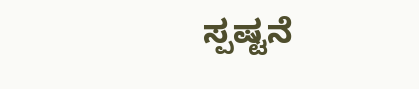ಸ್ಪಷ್ಟನೆ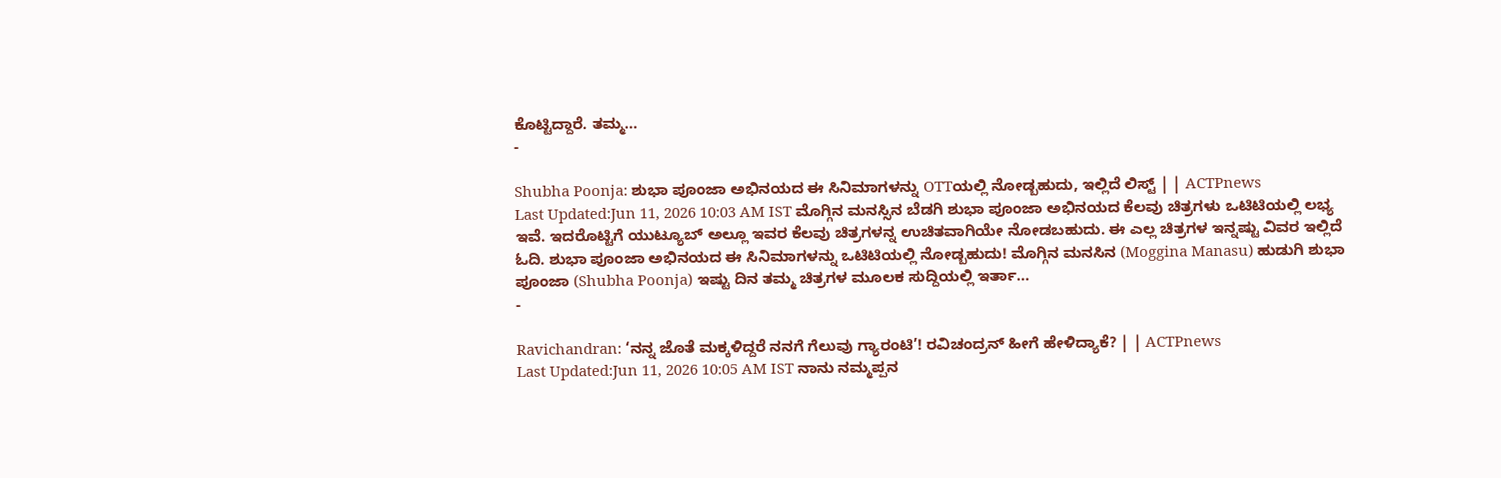ಕೊಟ್ಟಿದ್ದಾರೆ. ತಮ್ಮ…
-

Shubha Poonja: ಶುಭಾ ಪೂಂಜಾ ಅಭಿನಯದ ಈ ಸಿನಿಮಾಗಳನ್ನು OTTಯಲ್ಲಿ ನೋಡ್ಬಹುದು, ಇಲ್ಲಿದೆ ಲಿಸ್ಟ್ | | ACTPnews
Last Updated:Jun 11, 2026 10:03 AM IST ಮೊಗ್ಗಿನ ಮನಸ್ಸಿನ ಬೆಡಗಿ ಶುಭಾ ಪೂಂಜಾ ಅಭಿನಯದ ಕೆಲವು ಚಿತ್ರಗಳು ಒಟಿಟಿಯಲ್ಲಿ ಲಭ್ಯ ಇವೆ. ಇದರೊಟ್ಟಿಗೆ ಯುಟ್ಯೂಬ್ ಅಲ್ಲೂ ಇವರ ಕೆಲವು ಚಿತ್ರಗಳನ್ನ ಉಚಿತವಾಗಿಯೇ ನೋಡಬಹುದು. ಈ ಎಲ್ಲ ಚಿತ್ರಗಳ ಇನ್ನಷ್ಟು ವಿವರ ಇಲ್ಲಿದೆ ಓದಿ. ಶುಭಾ ಪೂಂಜಾ ಅಭಿನಯದ ಈ ಸಿನಿಮಾಗಳನ್ನು ಒಟಿಟಿಯಲ್ಲಿ ನೋಡ್ಬಹುದು! ಮೊಗ್ಗಿನ ಮನಸಿನ (Moggina Manasu) ಹುಡುಗಿ ಶುಭಾ ಪೂಂಜಾ (Shubha Poonja) ಇಷ್ಟು ದಿನ ತಮ್ಮ ಚಿತ್ರಗಳ ಮೂಲಕ ಸುದ್ದಿಯಲ್ಲಿ ಇರ್ತಾ…
-

Ravichandran: ‘ನನ್ನ ಜೊತೆ ಮಕ್ಕಳಿದ್ದರೆ ನನಗೆ ಗೆಲುವು ಗ್ಯಾರಂಟಿ’! ರವಿಚಂದ್ರನ್ ಹೀಗೆ ಹೇಳಿದ್ಯಾಕೆ? | | ACTPnews
Last Updated:Jun 11, 2026 10:05 AM IST ನಾನು ನಮ್ಮಪ್ಪನ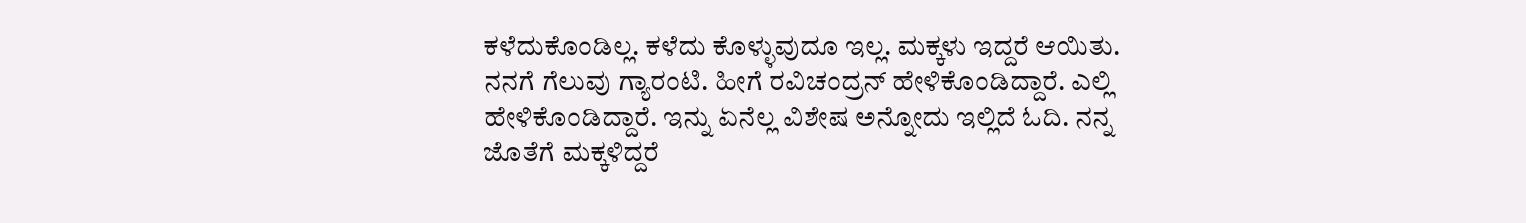ಕಳೆದುಕೊಂಡಿಲ್ಲ. ಕಳೆದು ಕೊಳ್ಳುವುದೂ ಇಲ್ಲ. ಮಕ್ಕಳು ಇದ್ದರೆ ಆಯಿತು. ನನಗೆ ಗೆಲುವು ಗ್ಯಾರಂಟಿ. ಹೀಗೆ ರವಿಚಂದ್ರನ್ ಹೇಳಿಕೊಂಡಿದ್ದಾರೆ. ಎಲ್ಲಿ ಹೇಳಿಕೊಂಡಿದ್ದಾರೆ. ಇನ್ನು ಏನೆಲ್ಲ ವಿಶೇಷ ಅನ್ನೋದು ಇಲ್ಲಿದೆ ಓದಿ. ನನ್ನ ಜೊತೆಗೆ ಮಕ್ಕಳಿದ್ದರೆ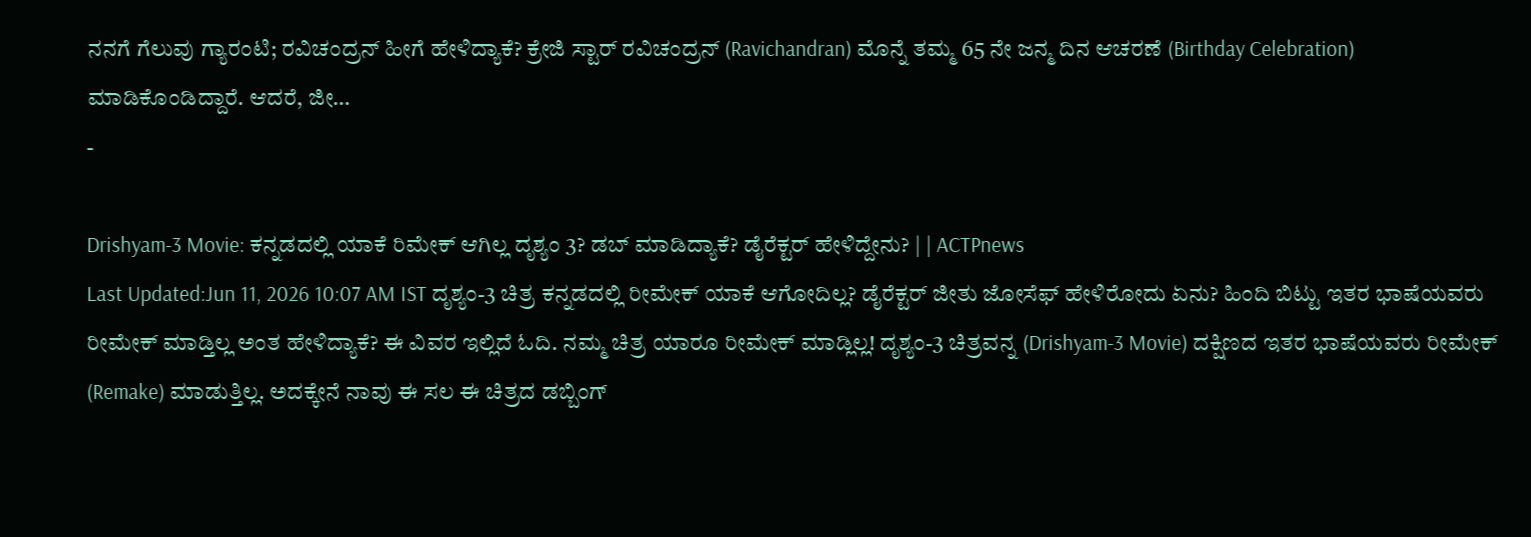ನನಗೆ ಗೆಲುವು ಗ್ಯಾರಂಟಿ; ರವಿಚಂದ್ರನ್ ಹೀಗೆ ಹೇಳಿದ್ಯಾಕೆ? ಕ್ರೇಜಿ ಸ್ಟಾರ್ ರವಿಚಂದ್ರನ್ (Ravichandran) ಮೊನ್ನೆ ತಮ್ಮ 65 ನೇ ಜನ್ಮ ದಿನ ಆಚರಣೆ (Birthday Celebration) ಮಾಡಿಕೊಂಡಿದ್ದಾರೆ. ಆದರೆ, ಜೀ…
-

Drishyam-3 Movie: ಕನ್ನಡದಲ್ಲಿ ಯಾಕೆ ರಿಮೇಕ್ ಆಗಿಲ್ಲ ದೃಶ್ಯಂ 3? ಡಬ್ ಮಾಡಿದ್ಯಾಕೆ? ಡೈರೆಕ್ಟರ್ ಹೇಳಿದ್ದೇನು? | | ACTPnews
Last Updated:Jun 11, 2026 10:07 AM IST ದೃಶ್ಯಂ-3 ಚಿತ್ರ ಕನ್ನಡದಲ್ಲಿ ರೀಮೇಕ್ ಯಾಕೆ ಆಗೋದಿಲ್ಲ? ಡೈರೆಕ್ಟರ್ ಜೀತು ಜೋಸೆಫ್ ಹೇಳಿರೋದು ಏನು? ಹಿಂದಿ ಬಿಟ್ಟು ಇತರ ಭಾಷೆಯವರು ರೀಮೇಕ್ ಮಾಡ್ತಿಲ್ಲ ಅಂತ ಹೇಳಿದ್ಯಾಕೆ? ಈ ವಿವರ ಇಲ್ಲಿದೆ ಓದಿ. ನಮ್ಮ ಚಿತ್ರ ಯಾರೂ ರೀಮೇಕ್ ಮಾಡ್ಲಿಲ್ಲ! ದೃಶ್ಯಂ-3 ಚಿತ್ರವನ್ನ (Drishyam-3 Movie) ದಕ್ಷಿಣದ ಇತರ ಭಾಷೆಯವರು ರೀಮೇಕ್ (Remake) ಮಾಡುತ್ತಿಲ್ಲ. ಅದಕ್ಕೇನೆ ನಾವು ಈ ಸಲ ಈ ಚಿತ್ರದ ಡಬ್ಬಿಂಗ್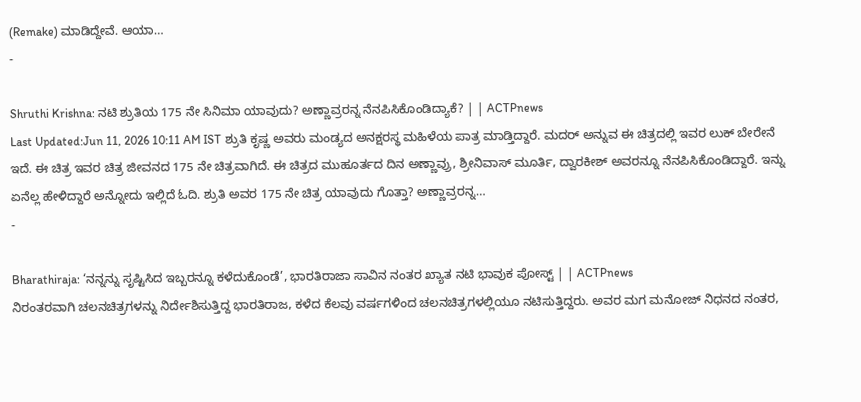(Remake) ಮಾಡಿದ್ದೇವೆ. ಆಯಾ…
-

Shruthi Krishna: ನಟಿ ಶ್ರುತಿಯ 175 ನೇ ಸಿನಿಮಾ ಯಾವುದು? ಅಣ್ಣಾವ್ರರನ್ನ ನೆನಪಿಸಿಕೊಂಡಿದ್ಯಾಕೆ? | | ACTPnews
Last Updated:Jun 11, 2026 10:11 AM IST ಶ್ರುತಿ ಕೃಷ್ಣ ಅವರು ಮಂಡ್ಯದ ಅನಕ್ಷರಸ್ಥ ಮಹಿಳೆಯ ಪಾತ್ರ ಮಾಡ್ತಿದ್ದಾರೆ. ಮದರ್ ಅನ್ನುವ ಈ ಚಿತ್ರದಲ್ಲಿ ಇವರ ಲುಕ್ ಬೇರೇನೆ ಇದೆ. ಈ ಚಿತ್ರ ಇವರ ಚಿತ್ರ ಜೀವನದ 175 ನೇ ಚಿತ್ರವಾಗಿದೆ. ಈ ಚಿತ್ರದ ಮುಹೂರ್ತದ ದಿನ ಅಣ್ಣಾವ್ರು, ಶ್ರೀನಿವಾಸ್ ಮೂರ್ತಿ, ದ್ವಾರಕೀಶ್ ಅವರನ್ನೂ ನೆನಪಿಸಿಕೊಂಡಿದ್ದಾರೆ. ಇನ್ನು ಏನೆಲ್ಲ ಹೇಳಿದ್ದಾರೆ ಅನ್ನೋದು ಇಲ್ಲಿದೆ ಓದಿ. ಶ್ರುತಿ ಅವರ 175 ನೇ ಚಿತ್ರ ಯಾವುದು ಗೊತ್ತಾ? ಅಣ್ಣಾವ್ರರನ್ನ…
-

Bharathiraja: ‘ನನ್ನನ್ನು ಸೃಷ್ಟಿಸಿದ ಇಬ್ಬರನ್ನೂ ಕಳೆದುಕೊಂಡೆ’, ಭಾರತಿರಾಜಾ ಸಾವಿನ ನಂತರ ಖ್ಯಾತ ನಟಿ ಭಾವುಕ ಪೋಸ್ಟ್ | | ACTPnews
ನಿರಂತರವಾಗಿ ಚಲನಚಿತ್ರಗಳನ್ನು ನಿರ್ದೇಶಿಸುತ್ತಿದ್ದ ಭಾರತಿರಾಜ, ಕಳೆದ ಕೆಲವು ವರ್ಷಗಳಿಂದ ಚಲನಚಿತ್ರಗಳಲ್ಲಿಯೂ ನಟಿಸುತ್ತಿದ್ದರು. ಅವರ ಮಗ ಮನೋಜ್ ನಿಧನದ ನಂತರ,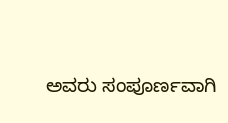ಅವರು ಸಂಪೂರ್ಣವಾಗಿ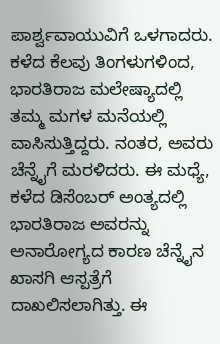ಪಾರ್ಶ್ವವಾಯುವಿಗೆ ಒಳಗಾದರು. ಕಳೆದ ಕೆಲವು ತಿಂಗಳುಗಳಿಂದ, ಭಾರತಿರಾಜ ಮಲೇಷ್ಯಾದಲ್ಲಿ ತಮ್ಮ ಮಗಳ ಮನೆಯಲ್ಲಿ ವಾಸಿಸುತ್ತಿದ್ದರು. ನಂತರ, ಅವರು ಚೆನ್ನೈಗೆ ಮರಳಿದರು. ಈ ಮಧ್ಯೆ, ಕಳೆದ ಡಿಸೆಂಬರ್ ಅಂತ್ಯದಲ್ಲಿ ಭಾರತಿರಾಜ ಅವರನ್ನು ಅನಾರೋಗ್ಯದ ಕಾರಣ ಚೆನ್ನೈನ ಖಾಸಗಿ ಆಸ್ಪತ್ರೆಗೆ ದಾಖಲಿಸಲಾಗಿತ್ತು. ಈ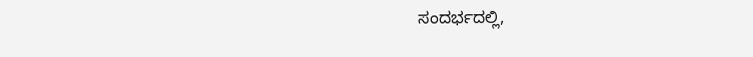ಸಂದರ್ಭದಲ್ಲಿ,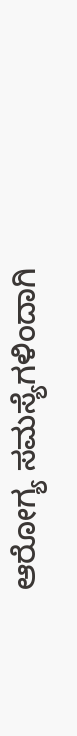ಆರೋಗ್ಯ ಸಮಸ್ಯೆಗಳಿಂದಾಗಿ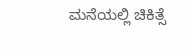ಮನೆಯಲ್ಲಿ ಚಿಕಿತ್ಸೆ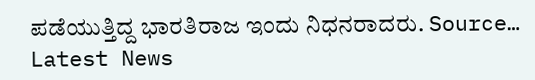ಪಡೆಯುತ್ತಿದ್ದ ಭಾರತಿರಾಜ ಇಂದು ನಿಧನರಾದರು. Source…
Latest News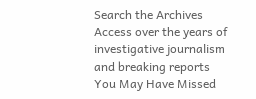Search the Archives
Access over the years of investigative journalism and breaking reports
You May Have Missed